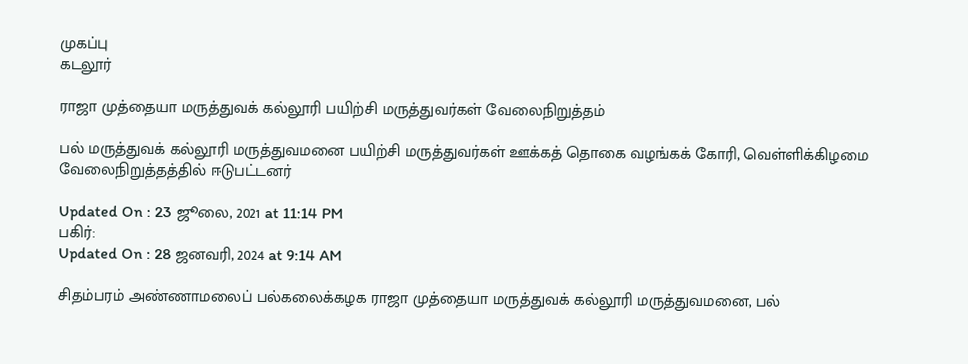முகப்பு
கடலூர்

ராஜா முத்தையா மருத்துவக் கல்லூரி பயிற்சி மருத்துவர்கள் வேலைநிறுத்தம்

பல் மருத்துவக் கல்லூரி மருத்துவமனை பயிற்சி மருத்துவர்கள் ஊக்கத் தொகை வழங்கக் கோரி, வெள்ளிக்கிழமை வேலைநிறுத்தத்தில் ஈடுபட்டனர்

Updated On : 23 ஜூலை, 2021 at 11:14 PM
பகிர்:
Updated On : 28 ஜனவரி, 2024 at 9:14 AM

சிதம்பரம் அண்ணாமலைப் பல்கலைக்கழக ராஜா முத்தையா மருத்துவக் கல்லூரி மருத்துவமனை, பல்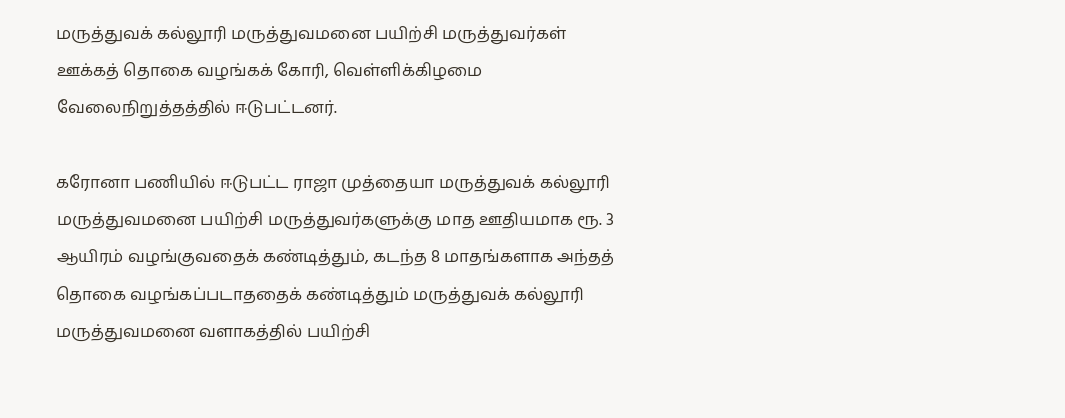மருத்துவக் கல்லூரி மருத்துவமனை பயிற்சி மருத்துவர்கள் ஊக்கத் தொகை வழங்கக் கோரி, வெள்ளிக்கிழமை வேலைநிறுத்தத்தில் ஈடுபட்டனர்.

கரோனா பணியில் ஈடுபட்ட ராஜா முத்தையா மருத்துவக் கல்லூரி மருத்துவமனை பயிற்சி மருத்துவர்களுக்கு மாத ஊதியமாக ரூ. 3 ஆயிரம் வழங்குவதைக் கண்டித்தும், கடந்த 8 மாதங்களாக அந்தத் தொகை வழங்கப்படாததைக் கண்டித்தும் மருத்துவக் கல்லூரி மருத்துவமனை வளாகத்தில் பயிற்சி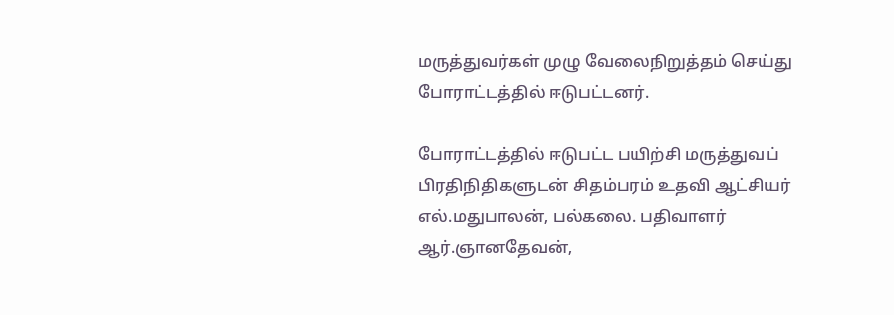மருத்துவர்கள் முழு வேலைநிறுத்தம் செய்து போராட்டத்தில் ஈடுபட்டனர்.

போராட்டத்தில் ஈடுபட்ட பயிற்சி மருத்துவப் பிரதிநிதிகளுடன் சிதம்பரம் உதவி ஆட்சியர் எல்.மதுபாலன், பல்கலை. பதிவாளர் ஆர்.ஞானதேவன்,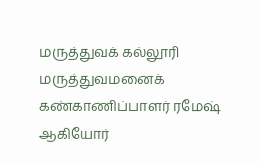மருத்துவக் கல்லூரி மருத்துவமனைக் கண்காணிப்பாளர் ரமேஷ் ஆகியோர்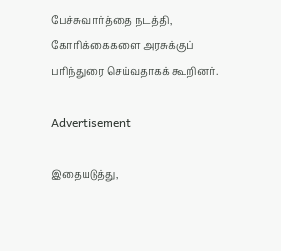பேச்சுவார்த்தை நடத்தி, கோரிக்கைகளை அரசுக்குப் பரிந்துரை செய்வதாகக் கூறினர்.

Advertisement

இதையடுத்து,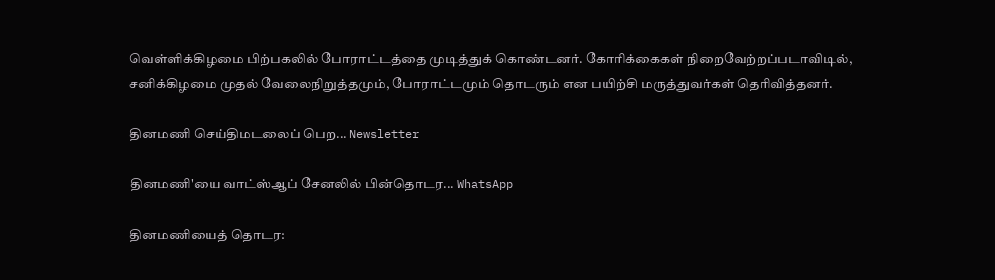வெள்ளிக்கிழமை பிற்பகலில் போராட்டத்தை முடித்துக் கொண்டனர். கோரிக்கைகள் நிறைவேற்றப்படாவிடில், சனிக்கிழமை முதல் வேலைநிறுத்தமும், போராட்டமும் தொடரும் என பயிற்சி மருத்துவர்கள் தெரிவித்தனர்.

தினமணி செய்திமடலைப் பெற... Newsletter

தினமணி'யை வாட்ஸ்ஆப் சேனலில் பின்தொடர... WhatsApp

தினமணியைத் தொடர: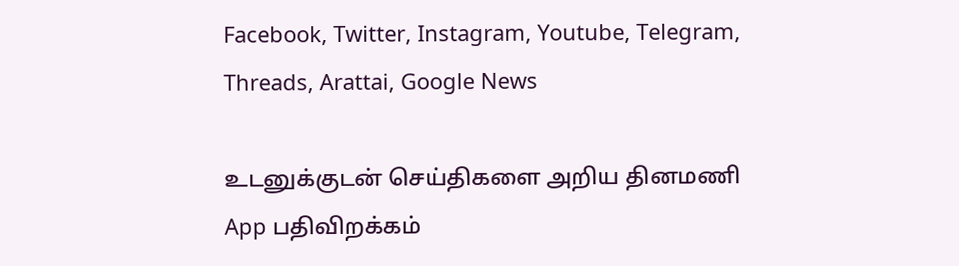Facebook, Twitter, Instagram, Youtube, Telegram, Threads, Arattai, Google News

உடனுக்குடன் செய்திகளை அறிய தினமணி App பதிவிறக்கம்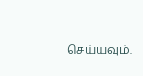செய்யவும்.